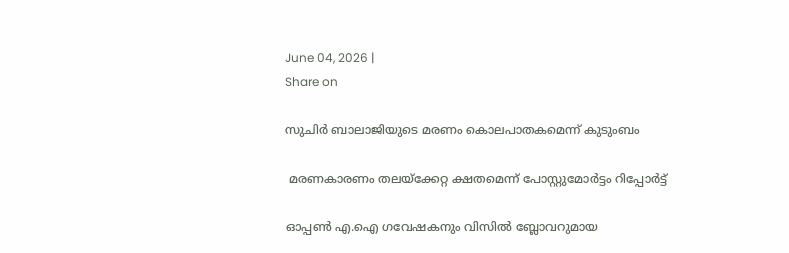June 04, 2026 |
Share on

സുചിര്‍ ബാലാജിയുടെ മരണം കൊലപാതകമെന്ന് കുടുംബം

 മരണകാരണം തലയ്‌ക്കേറ്റ ക്ഷതമെന്ന് പോസ്റ്റുമോര്‍ട്ടം റിപ്പോര്‍ട്ട്

ഓപ്പണ്‍ എ.ഐ ഗവേഷകനും വിസില്‍ ബ്ലോവറുമായ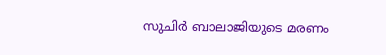സുചിര്‍ ബാലാജിയുടെ മരണം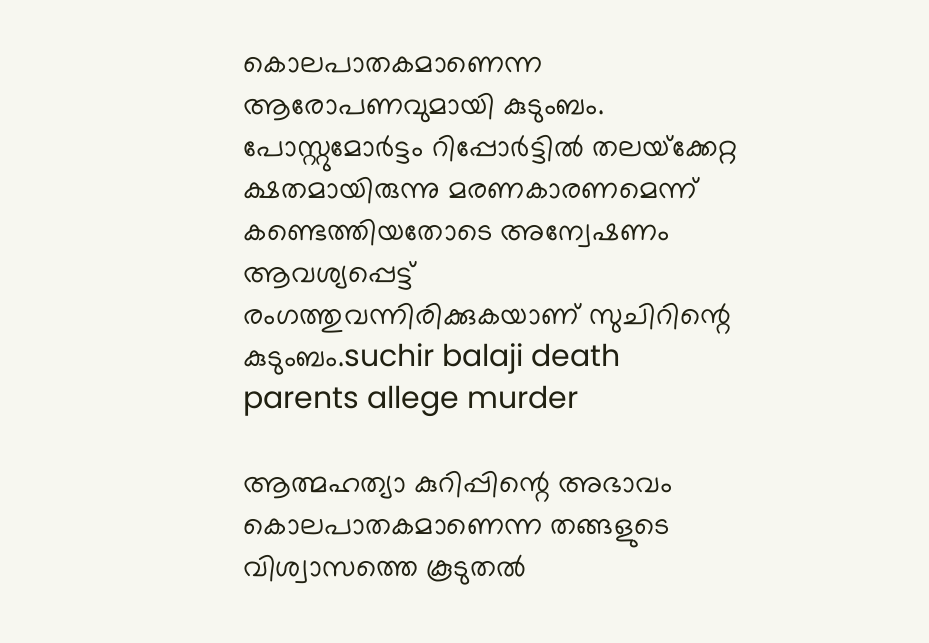കൊലപാതകമാണെന്ന ആരോപണവുമായി കുടുംബം. പോസ്റ്റുമോര്‍ട്ടം റിപ്പോര്‍ട്ടില്‍ തലയ്‌ക്കേറ്റ ക്ഷതമായിരുന്നു മരണകാരണമെന്ന് കണ്ടെത്തിയതോടെ അന്വേഷണം ആവശ്യപ്പെട്ട് രംഗത്തുവന്നിരിക്കുകയാണ് സുചിറിന്റെ കുടുംബം.suchir balaji death parents allege murder

ആത്മഹത്യാ കുറിപ്പിന്റെ അഭാവം കൊലപാതകമാണെന്ന തങ്ങളുടെ വിശ്വാസത്തെ കൂടുതല്‍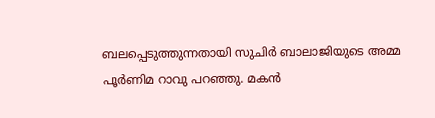ബലപ്പെടുത്തുന്നതായി സുചിര്‍ ബാലാജിയുടെ അമ്മ പൂര്‍ണിമ റാവു പറഞ്ഞു. മകന്‍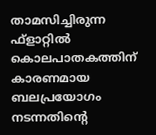താമസിച്ചിരുന്ന ഫ്‌ളാറ്റില്‍ കൊലപാതകത്തിന് കാരണമായ ബലപ്രയോഗം നടന്നതിന്റെ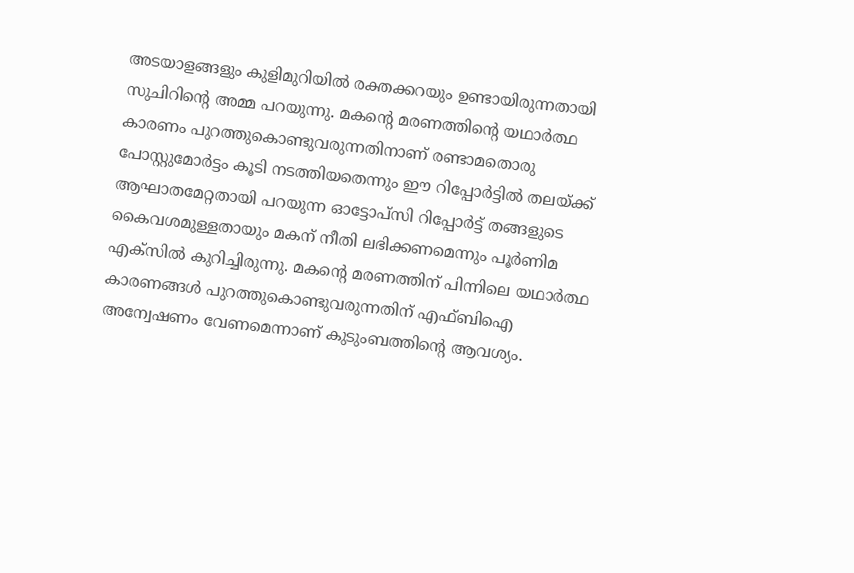അടയാളങ്ങളും കുളിമുറിയില്‍ രക്തക്കറയും ഉണ്ടായിരുന്നതായി സുചിറിന്റെ അമ്മ പറയുന്നു. മകന്റെ മരണത്തിന്റെ യഥാര്‍ത്ഥ കാരണം പുറത്തുകൊണ്ടുവരുന്നതിനാണ് രണ്ടാമതൊരു പോസ്റ്റുമോര്‍ട്ടം കൂടി നടത്തിയതെന്നും ഈ റിപ്പോര്‍ട്ടില്‍ തലയ്ക്ക് ആഘാതമേറ്റതായി പറയുന്ന ഓട്ടോപ്‌സി റിപ്പോര്‍ട്ട് തങ്ങളുടെ കൈവശമുള്ളതായും മകന് നീതി ലഭിക്കണമെന്നും പൂര്‍ണിമ എക്‌സില്‍ കുറിച്ചിരുന്നു. മകന്റെ മരണത്തിന് പിന്നിലെ യഥാര്‍ത്ഥ കാരണങ്ങള്‍ പുറത്തുകൊണ്ടുവരുന്നതിന് എഫ്ബിഐ അന്വേഷണം വേണമെന്നാണ് കുടുംബത്തിന്റെ ആവശ്യം.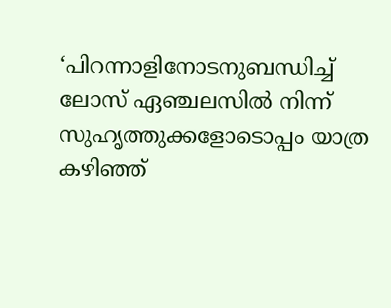‘പിറന്നാളിനോടനുബന്ധിച്ച് ലോസ് ഏഞ്ചലസില്‍ നിന്ന് സുഹൃത്തുക്കളോടൊപ്പം യാത്ര കഴിഞ്ഞ്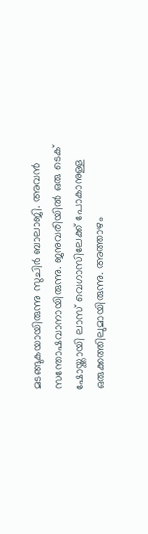മടങ്ങുകയായിരുന്നു സുചിര്‍ ബാലാജി. അവന്‍ സന്തോഷവാനായിരുന്നു. ജനുവരിയില്‍ ഒരു ടെക് ഷോയ്ക്കായി ലാസ് വെഗാസിലേക്ക് പോകാനുള്ള ഒരുക്കത്തിലുമായിരുന്നു. അത്താഴം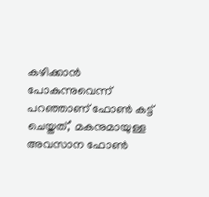കഴിക്കാന്‍ പോകുന്നുവെന്ന് പറഞ്ഞാണ് ഫോണ്‍ കട്ട് ചെയ്തത്,’ മകനുമായുള്ള അവസാന ഫോണ്‍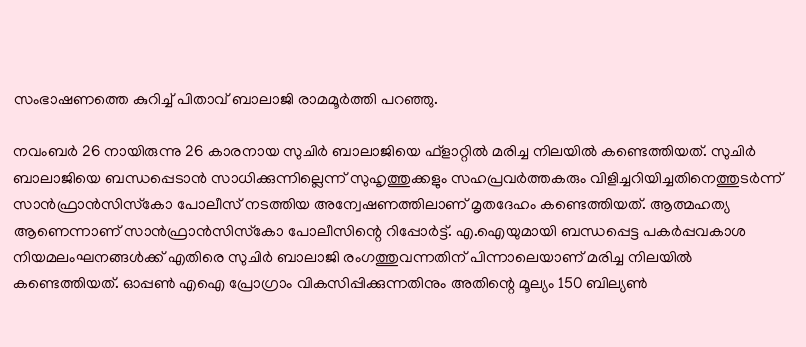സംഭാഷണത്തെ കുറിച്ച് പിതാവ് ബാലാജി രാമമൂര്‍ത്തി പറഞ്ഞു.

നവംബര്‍ 26 നായിരുന്നു 26 കാരനായ സുചിര്‍ ബാലാജിയെ ഫ്‌ളാറ്റില്‍ മരിച്ച നിലയില്‍ കണ്ടെത്തിയത്. സുചിര്‍ ബാലാജിയെ ബന്ധപ്പെടാന്‍ സാധിക്കുന്നില്ലെന്ന് സുഹൃത്തുക്കളും സഹപ്രവര്‍ത്തകരും വിളിച്ചറിയിച്ചതിനെത്തുടര്‍ന്ന് സാന്‍ഫ്രാന്‍സിസ്‌കോ പോലീസ് നടത്തിയ അന്വേഷണത്തിലാണ് മൃതദേഹം കണ്ടെത്തിയത്. ആത്മഹത്യ ആണെന്നാണ് സാന്‍ഫ്രാന്‍സിസ്‌കോ പോലീസിന്റെ റിപ്പോര്‍ട്ട്. എ.ഐയുമായി ബന്ധപ്പെട്ട പകര്‍പ്പവകാശ നിയമലംഘനങ്ങള്‍ക്ക് എതിരെ സുചിര്‍ ബാലാജി രംഗത്തുവന്നതിന് പിന്നാലെയാണ് മരിച്ച നിലയില്‍ കണ്ടെത്തിയത്. ഓപ്പണ്‍ എഐ പ്രോഗ്രാം വികസിപ്പിക്കുന്നതിനും അതിന്റെ മൂല്യം 150 ബില്യണ്‍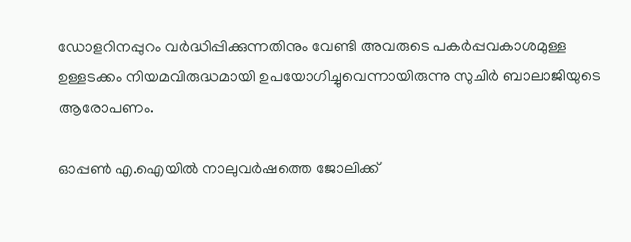ഡോളറിനപ്പുറം വര്‍ദ്ധിപ്പിക്കുന്നതിനും വേണ്ടി അവരുടെ പകര്‍പ്പവകാശമുള്ള ഉള്ളടക്കം നിയമവിരുദ്ധമായി ഉപയോഗിച്ചുവെന്നായിരുന്നു സുചിര്‍ ബാലാജിയുടെ ആരോപണം.

ഓപ്പണ്‍ എ.ഐയില്‍ നാലുവര്‍ഷത്തെ ജോലിക്ക്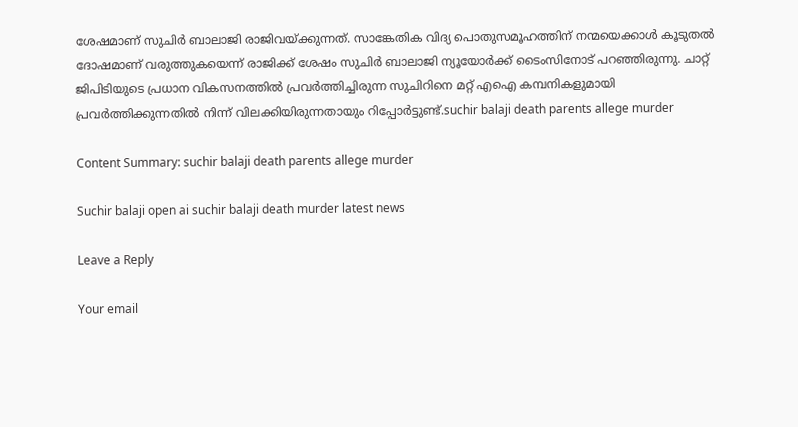ശേഷമാണ് സുചിര്‍ ബാലാജി രാജിവയ്ക്കുന്നത്. സാങ്കേതിക വിദ്യ പൊതുസമൂഹത്തിന് നന്മയെക്കാള്‍ കൂടുതല്‍ ദോഷമാണ് വരുത്തുകയെന്ന് രാജിക്ക് ശേഷം സുചിര്‍ ബാലാജി ന്യൂയോര്‍ക്ക് ടൈംസിനോട് പറഞ്ഞിരുന്നു. ചാറ്റ് ജിപിടിയുടെ പ്രധാന വികസനത്തില്‍ പ്രവര്‍ത്തിച്ചിരുന്ന സുചിറിനെ മറ്റ് എഐ കമ്പനികളുമായി പ്രവര്‍ത്തിക്കുന്നതില്‍ നിന്ന് വിലക്കിയിരുന്നതായും റിപ്പോര്‍ട്ടുണ്ട്.suchir balaji death parents allege murder

Content Summary: suchir balaji death parents allege murder

Suchir balaji open ai suchir balaji death murder latest news

Leave a Reply

Your email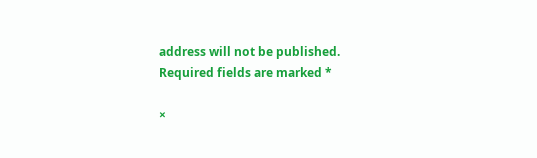address will not be published. Required fields are marked *

×